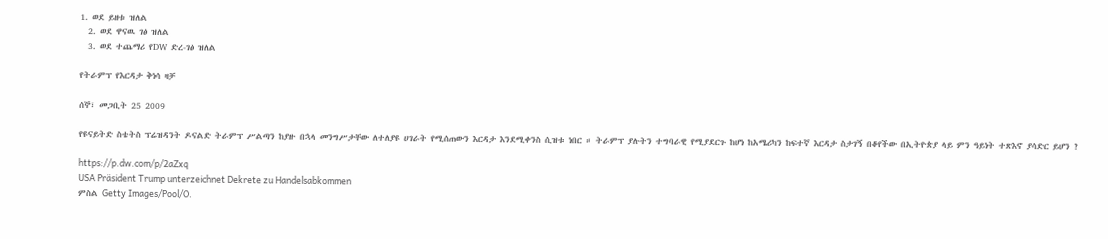1. ወደ ይዘቱ ዝለል
  2. ወደ ዋናዉ ገፅ ዝለል
  3. ወደ ተጨማሪ የDW ድረ-ገፅ ዝለል

የትራምፕ የእርዳታ ቅነሳ ዛቻ

ሰኞ፣ መጋቢት 25 2009

የዩናይትድ ስቴትስ ፕሬዝዳንት ዶናልድ ትራምፕ ሥልጣን ከያዙ በኋላ መንግሥታቸው ለተለያዩ ሀገራት የሚሰጠውን እርዳታ እንደሚቀንስ ሲዝቱ ነበር ። ትራምፕ ያሉትን ተግባራዊ የሚያደርጉ ከሆነ ከአሜሪካን ከፍተኛ እርዳታ ስታገኝ በቆየችው በኢትዮጵያ ላይ ምን ዓይነት ተጽእኖ ያሳድር ይሆን ?

https://p.dw.com/p/2aZxq
USA Präsident Trump unterzeichnet Dekrete zu Handelsabkommen
ምስል Getty Images/Pool/O.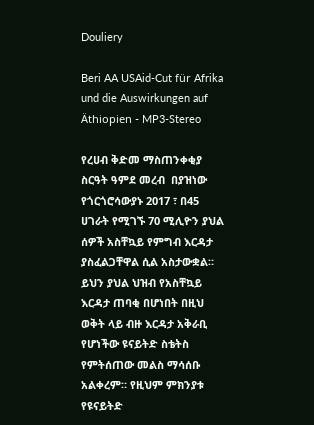Douliery

Beri AA USAid-Cut für Afrika und die Auswirkungen auf Äthiopien - MP3-Stereo

የረሀብ ቅድመ ማስጠንቀቂያ ስርዓት ዓምደ መረብ  በያዝነው የጎርጎሮሳውያኑ 2017 ፣ በ45 ሀገራት የሚገኙ 70 ሚሊዮን ያህል ሰዎች አስቸኳይ የምግብ እርዳታ ያስፈልጋቸዋል ሲል አስታውቋል። ይህን ያህል ህዝብ የአስቸኳይ እርዳታ ጠባቂ በሆነበት በዚህ ወቅት ላይ ብዙ እርዳታ አቅራቢ የሆነችው ዩናይትድ ስቴትስ የምትሰጠው መልስ ማሳሰቡ አልቀረም። የዚህም ምክንያቱ የዩናይትድ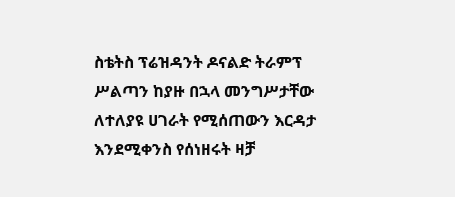ስቴትስ ፕሬዝዳንት ዶናልድ ትራምፕ ሥልጣን ከያዙ በኋላ መንግሥታቸው ለተለያዩ ሀገራት የሚሰጠውን እርዳታ እንደሚቀንስ የሰነዘሩት ዛቻ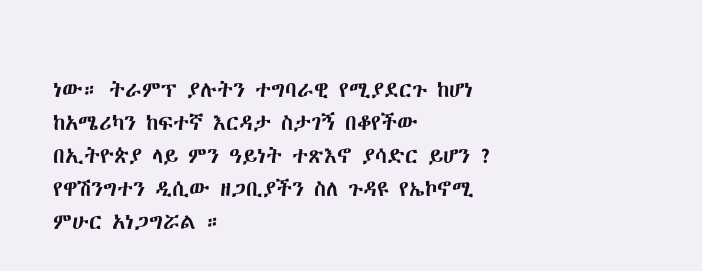ነው። ትራምፕ ያሉትን ተግባራዊ የሚያደርጉ ከሆነ ከአሜሪካን ከፍተኛ እርዳታ ስታገኝ በቆየችው በኢትዮጵያ ላይ ምን ዓይነት ተጽእኖ ያሳድር ይሆን ? የዋሽንግተን ዲሲው ዘጋቢያችን ስለ ጉዳዩ የኤኮኖሚ ምሁር አነጋግሯል ።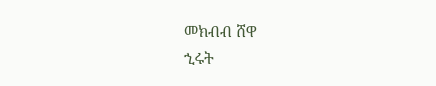መክብብ ሸዋ
ኂሩት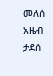መለሰ
አዜብ ታደሰ